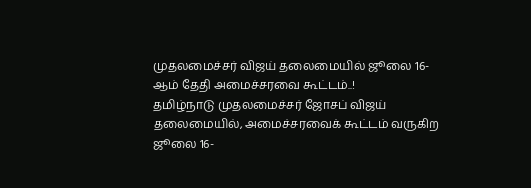முதலமைச்சர் விஜய் தலைமையில் ஜூலை 16-ஆம் தேதி அமைச்சரவை கூட்டம்..!
தமிழ்நாடு முதலமைச்சர் ஜோசப் விஜய் தலைமையில், அமைச்சரவைக் கூட்டம் வருகிற ஜூலை 16-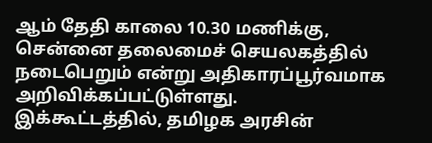ஆம் தேதி காலை 10.30 மணிக்கு, சென்னை தலைமைச் செயலகத்தில் நடைபெறும் என்று அதிகாரப்பூர்வமாக அறிவிக்கப்பட்டுள்ளது.
இக்கூட்டத்தில், தமிழக அரசின்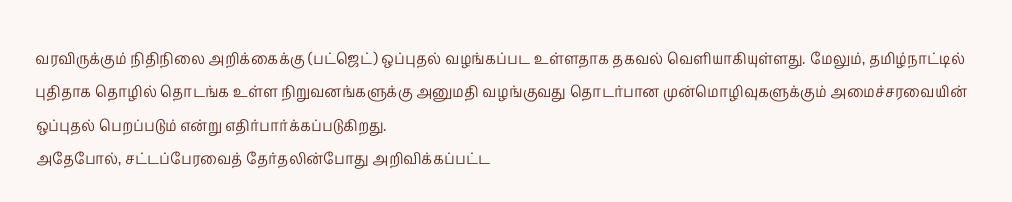வரவிருக்கும் நிதிநிலை அறிக்கைக்கு (பட்ஜெட்) ஒப்புதல் வழங்கப்பட உள்ளதாக தகவல் வெளியாகியுள்ளது. மேலும், தமிழ்நாட்டில் புதிதாக தொழில் தொடங்க உள்ள நிறுவனங்களுக்கு அனுமதி வழங்குவது தொடர்பான முன்மொழிவுகளுக்கும் அமைச்சரவையின் ஒப்புதல் பெறப்படும் என்று எதிர்பார்க்கப்படுகிறது.
அதேபோல், சட்டப்பேரவைத் தேர்தலின்போது அறிவிக்கப்பட்ட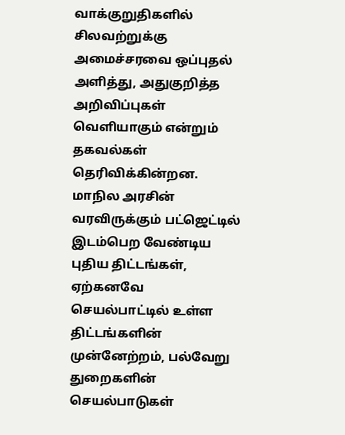வாக்குறுதிகளில் சிலவற்றுக்கு அமைச்சரவை ஒப்புதல் அளித்து, அதுகுறித்த அறிவிப்புகள் வெளியாகும் என்றும் தகவல்கள் தெரிவிக்கின்றன.
மாநில அரசின் வரவிருக்கும் பட்ஜெட்டில் இடம்பெற வேண்டிய புதிய திட்டங்கள், ஏற்கனவே செயல்பாட்டில் உள்ள திட்டங்களின் முன்னேற்றம், பல்வேறு துறைகளின் செயல்பாடுகள்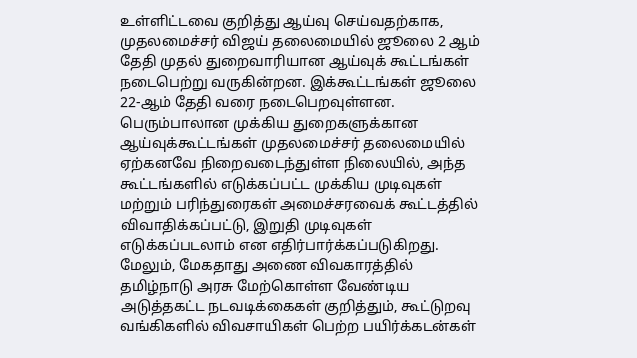உள்ளிட்டவை குறித்து ஆய்வு செய்வதற்காக, முதலமைச்சர் விஜய் தலைமையில் ஜூலை 2 ஆம் தேதி முதல் துறைவாரியான ஆய்வுக் கூட்டங்கள் நடைபெற்று வருகின்றன. இக்கூட்டங்கள் ஜூலை 22-ஆம் தேதி வரை நடைபெறவுள்ளன.
பெரும்பாலான முக்கிய துறைகளுக்கான ஆய்வுக்கூட்டங்கள் முதலமைச்சர் தலைமையில் ஏற்கனவே நிறைவடைந்துள்ள நிலையில், அந்த கூட்டங்களில் எடுக்கப்பட்ட முக்கிய முடிவுகள் மற்றும் பரிந்துரைகள் அமைச்சரவைக் கூட்டத்தில் விவாதிக்கப்பட்டு, இறுதி முடிவுகள் எடுக்கப்படலாம் என எதிர்பார்க்கப்படுகிறது.
மேலும், மேகதாது அணை விவகாரத்தில் தமிழ்நாடு அரசு மேற்கொள்ள வேண்டிய அடுத்தகட்ட நடவடிக்கைகள் குறித்தும், கூட்டுறவு வங்கிகளில் விவசாயிகள் பெற்ற பயிர்க்கடன்கள்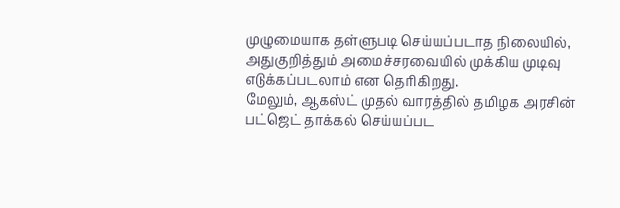முழுமையாக தள்ளுபடி செய்யப்படாத நிலையில், அதுகுறித்தும் அமைச்சரவையில் முக்கிய முடிவு எடுக்கப்படலாம் என தெரிகிறது.
மேலும், ஆகஸ்ட் முதல் வாரத்தில் தமிழக அரசின் பட்ஜெட் தாக்கல் செய்யப்பட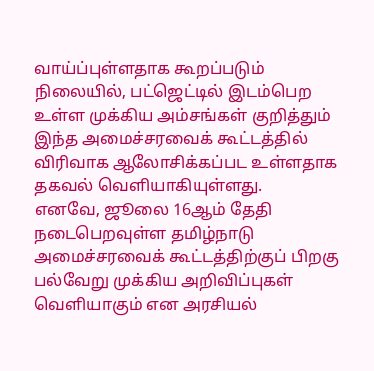வாய்ப்புள்ளதாக கூறப்படும் நிலையில், பட்ஜெட்டில் இடம்பெற உள்ள முக்கிய அம்சங்கள் குறித்தும் இந்த அமைச்சரவைக் கூட்டத்தில் விரிவாக ஆலோசிக்கப்பட உள்ளதாக தகவல் வெளியாகியுள்ளது.
எனவே, ஜூலை 16ஆம் தேதி நடைபெறவுள்ள தமிழ்நாடு அமைச்சரவைக் கூட்டத்திற்குப் பிறகு பல்வேறு முக்கிய அறிவிப்புகள் வெளியாகும் என அரசியல்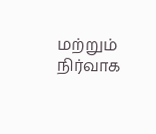மற்றும் நிர்வாக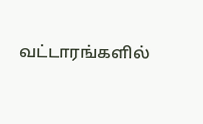வட்டாரங்களில்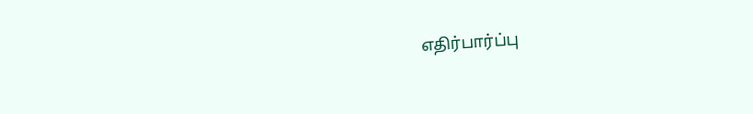எதிர்பார்ப்பு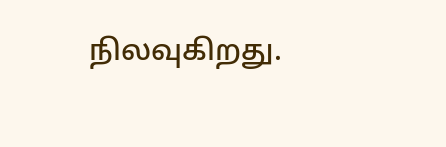நிலவுகிறது.